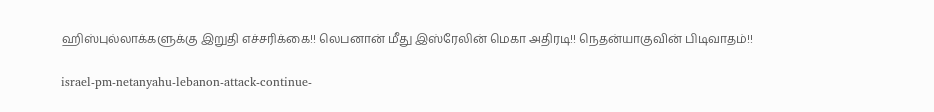ஹிஸ்புல்லாக்களுக்கு இறுதி எச்சரிக்கை!! லெபனான் மீது இஸ்ரேலின் மெகா அதிரடி!! நெதன்யாகுவின் பிடிவாதம்!!

israel-pm-netanyahu-lebanon-attack-continue-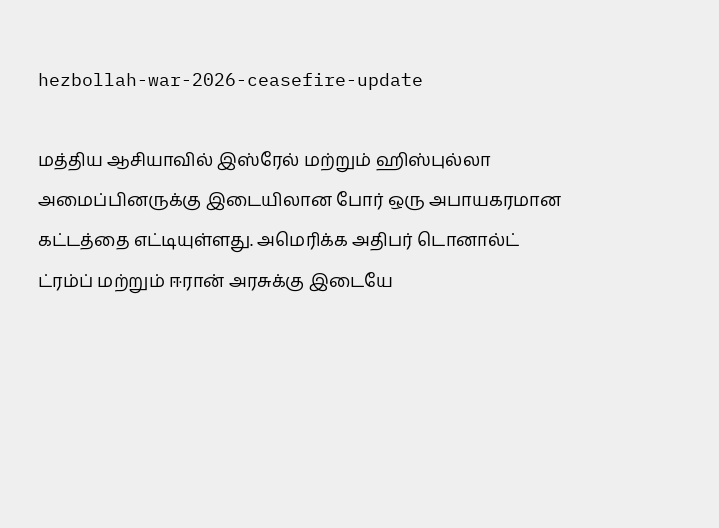hezbollah-war-2026-ceasefire-update

மத்திய ஆசியாவில் இஸ்ரேல் மற்றும் ஹிஸ்புல்லா அமைப்பினருக்கு இடையிலான போர் ஒரு அபாயகரமான கட்டத்தை எட்டியுள்ளது. அமெரிக்க அதிபர் டொனால்ட் ட்ரம்ப் மற்றும் ஈரான் அரசுக்கு இடையே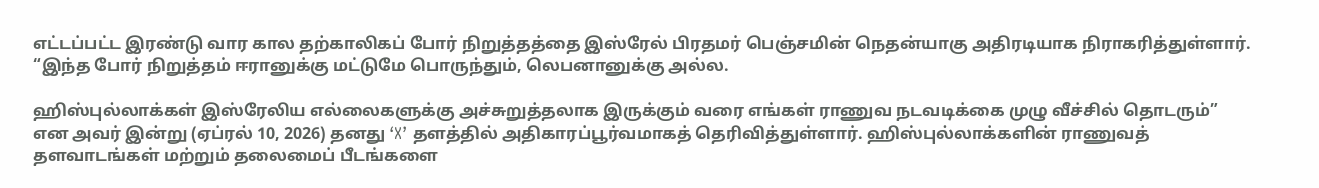எட்டப்பட்ட இரண்டு வார கால தற்காலிகப் போர் நிறுத்தத்தை இஸ்ரேல் பிரதமர் பெஞ்சமின் நெதன்யாகு அதிரடியாக நிராகரித்துள்ளார். “இந்த போர் நிறுத்தம் ஈரானுக்கு மட்டுமே பொருந்தும், லெபனானுக்கு அல்ல.

ஹிஸ்புல்லாக்கள் இஸ்ரேலிய எல்லைகளுக்கு அச்சுறுத்தலாக இருக்கும் வரை எங்கள் ராணுவ நடவடிக்கை முழு வீச்சில் தொடரும்” என அவர் இன்று (ஏப்ரல் 10, 2026) தனது ‘X’ தளத்தில் அதிகாரப்பூர்வமாகத் தெரிவித்துள்ளார். ஹிஸ்புல்லாக்களின் ராணுவத் தளவாடங்கள் மற்றும் தலைமைப் பீடங்களை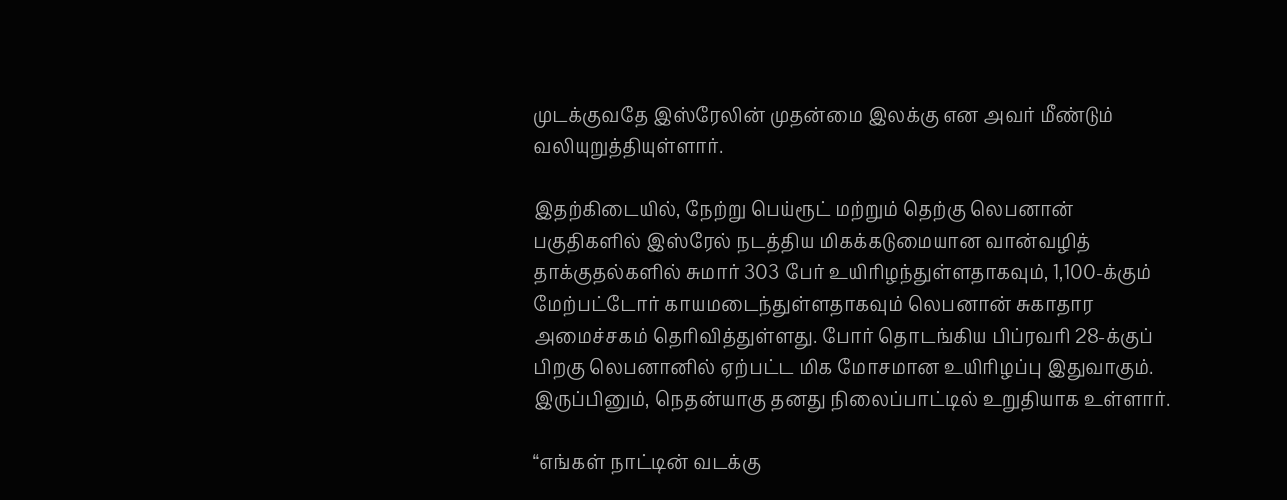முடக்குவதே இஸ்ரேலின் முதன்மை இலக்கு என அவர் மீண்டும் வலியுறுத்தியுள்ளார்.

இதற்கிடையில், நேற்று பெய்ரூட் மற்றும் தெற்கு லெபனான் பகுதிகளில் இஸ்ரேல் நடத்திய மிகக்கடுமையான வான்வழித் தாக்குதல்களில் சுமார் 303 பேர் உயிரிழந்துள்ளதாகவும், 1,100-க்கும் மேற்பட்டோர் காயமடைந்துள்ளதாகவும் லெபனான் சுகாதார அமைச்சகம் தெரிவித்துள்ளது. போர் தொடங்கிய பிப்ரவரி 28-க்குப் பிறகு லெபனானில் ஏற்பட்ட மிக மோசமான உயிரிழப்பு இதுவாகும். இருப்பினும், நெதன்யாகு தனது நிலைப்பாட்டில் உறுதியாக உள்ளார்.

“எங்கள் நாட்டின் வடக்கு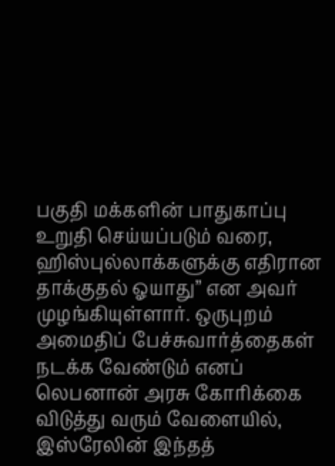பகுதி மக்களின் பாதுகாப்பு உறுதி செய்யப்படும் வரை, ஹிஸ்புல்லாக்களுக்கு எதிரான தாக்குதல் ஓயாது” என அவர் முழங்கியுள்ளார். ஒருபுறம் அமைதிப் பேச்சுவார்த்தைகள் நடக்க வேண்டும் எனப் லெபனான் அரசு கோரிக்கை விடுத்து வரும் வேளையில், இஸ்ரேலின் இந்தத்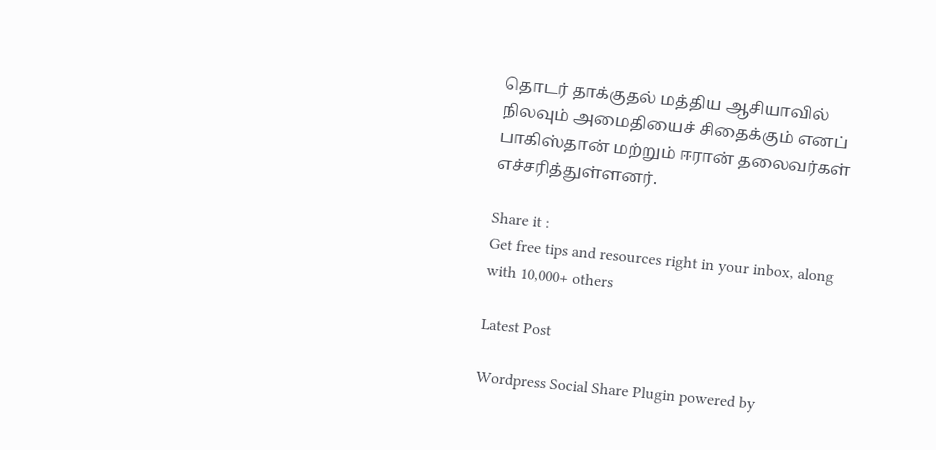தொடர் தாக்குதல் மத்திய ஆசியாவில் நிலவும் அமைதியைச் சிதைக்கும் எனப் பாகிஸ்தான் மற்றும் ஈரான் தலைவர்கள் எச்சரித்துள்ளனர்.

Share it :
Get free tips and resources right in your inbox, along with 10,000+ others

Latest Post

Wordpress Social Share Plugin powered by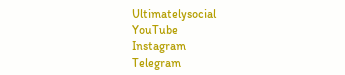Ultimatelysocial
YouTube
Instagram
Telegram